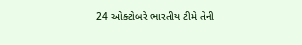24 ઓક્ટોબરે ભારતીય ટીમે તેની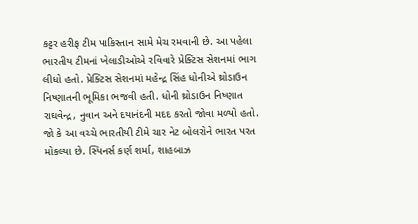કટ્ટર હરીફ ટીમ પાકિસ્તાન સામે મેચ રમવાની છે. આ પહેલા ભારતીય ટીમનાં ખેલાડીઓએ રવિવારે પ્રેક્ટિસ સેશનમાં ભાગ લીધો હતો. પ્રેક્ટિસ સેશનમાં મહેન્દ્ર સિંહ ધોનીએ થ્રોડાઉન નિષ્ણાતની ભૂમિકા ભજવી હતી. ધોની થ્રોડાઉન નિષ્ણાત રાઘવેન્દ્ર, નુવાન અને દયાનંદની મદદ કરતો જોવા મળ્યો હતો. જો કે આ વચ્ચે ભારતીયી ટીમે ચાર નેટ બોલરોને ભારત પરત મોકલ્યા છે. સ્પિનર્સ કર્ણ શર્મા, શાહબાઝ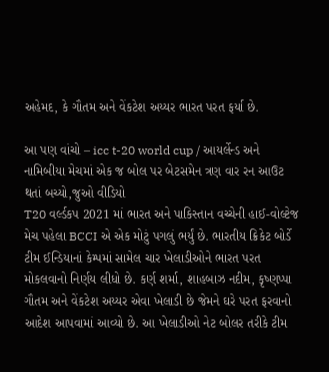અહેમદ, કે ગૌતમ અને વેંકટેશ અય્યર ભારત પરત ફર્યા છે.

આ પણ વાંચો – icc t-20 world cup / આયર્લેન્ડ અને નામિબીયા મેચમાં એક જ બોલ પર બેટસમેન ત્રણ વાર રન આઉટ થતાં બચ્યો,જુઓ વીડિયો
T20 વર્લ્ડકપ 2021 માં ભારત અને પાકિસ્તાન વચ્ચેની હાઈ-વોલ્ટેજ મેચ પહેલા BCCI એ એક મોટું પગલું ભર્યું છે. ભારતીય ક્રિકેટ બોર્ડે ટીમ ઈન્ડિયાનાં કેમ્પમાં સામેલ ચાર ખેલાડીઓને ભારત પરત મોકલવાનો નિર્ણય લીધો છે. કર્ણ શર્મા, શાહબાઝ નદીમ, કૃષ્ણપ્પા ગૌતમ અને વેંકટેશ અય્યર એવા ખેલાડી છે જેમને ઘરે પરત ફરવાનો આદેશ આપવામાં આવ્યો છે. આ ખેલાડીઓ નેટ બોલર તરીકે ટીમ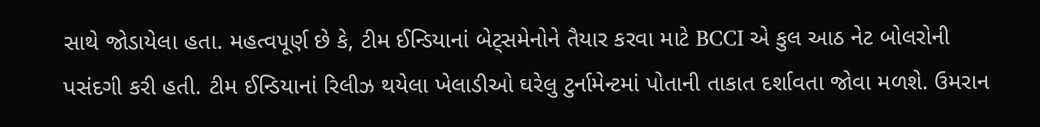સાથે જોડાયેલા હતા. મહત્વપૂર્ણ છે કે, ટીમ ઈન્ડિયાનાં બેટ્સમેનોને તૈયાર કરવા માટે BCCI એ કુલ આઠ નેટ બોલરોની પસંદગી કરી હતી. ટીમ ઈન્ડિયાનાં રિલીઝ થયેલા ખેલાડીઓ ઘરેલુ ટુર્નામેન્ટમાં પોતાની તાકાત દર્શાવતા જોવા મળશે. ઉમરાન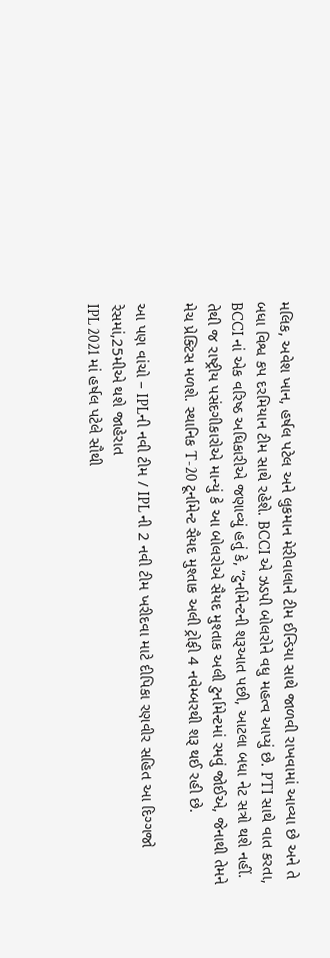મલિક, અવેશ ખાન, હર્ષલ પટેલ અને લુકમાન મેરીવાલાને ટીમ ઈન્ડિયા સાથે જાળવી રાખવામાં આવ્યા છે અને તે બધા વિશ્વ કપ દરમિયાન ટીમ સાથે રહેશે. BCCI એ ઝડપી બોલરોને વધુ મહત્વ આપ્યું છે. PTI સાથે વાત કરતા, BCCI નાં એક વરિષ્ઠ અધિકારીએ જણાવ્યું હતું કે, “ટુર્નામેન્ટની શરૂઆત પછી, આટલા બધા નેટ સત્રો થશે નહીં. તેથી જ રાષ્ટ્રીય પસંદગીકારોએ માન્યું કે આ બોલરોએ સૈયદ મુશ્તાક અલી ટુર્નામેન્ટમાં રમવું જોઈએ, જેનાથી તેમને મેચ પ્રેક્ટિસ મળશે. સ્થાનિક T-20 ટૂર્નામેન્ટ સૈયદ મુશ્તાક અલી ટ્રોફી 4 નવેમ્બરથી શરૂ થઈ રહી છે.

આ પણ વાંચો – IPLની નવી ટીમ / IPL ની 2 નવી ટીમ ખરીદવા માટે દીપિકા રણવીર સહિત આ દિગ્ગજો રેસમાં,25મીએ થશે જાહેરાત
IPL 2021 માં હર્ષલ પટેલે સૌથી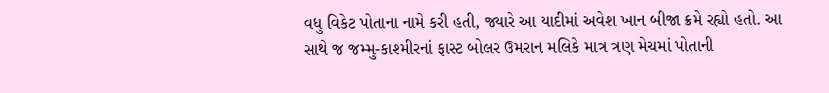વધુ વિકેટ પોતાના નામે કરી હતી, જ્યારે આ યાદીમાં અવેશ ખાન બીજા ક્રમે રહ્યો હતો. આ સાથે જ જમ્મુ-કાશ્મીરનાં ફાસ્ટ બોલર ઉમરાન મલિકે માત્ર ત્રણ મેચમાં પોતાની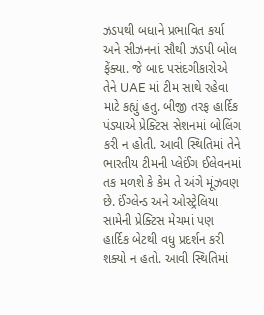ઝડપથી બધાને પ્રભાવિત કર્યા અને સીઝનનાં સૌથી ઝડપી બોલ ફેંક્યા. જે બાદ પસંદગીકારોએ તેને UAE માં ટીમ સાથે રહેવા માટે કહ્યું હતુ. બીજી તરફ હાર્દિક પંડ્યાએ પ્રેક્ટિસ સેશનમાં બોલિંગ કરી ન હોતી. આવી સ્થિતિમાં તેને ભારતીય ટીમની પ્લેઈંગ ઈલેવનમાં તક મળશે કે કેમ તે અંગે મૂંઝવણ છે. ઈંગ્લેન્ડ અને ઓસ્ટ્રેલિયા સામેની પ્રેક્ટિસ મેચમાં પણ હાર્દિક બેટથી વધુ પ્રદર્શન કરી શક્યો ન હતો. આવી સ્થિતિમાં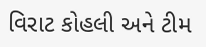વિરાટ કોહલી અને ટીમ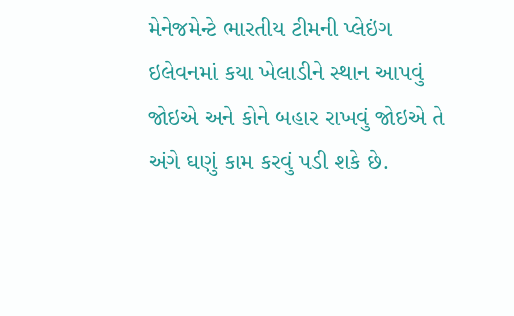મેનેજમેન્ટે ભારતીય ટીમની પ્લેઇંગ ઇલેવનમાં કયા ખેલાડીને સ્થાન આપવું જોઇએ અને કોને બહાર રાખવું જોઇએ તે અંગે ઘણું કામ કરવું પડી શકે છે.